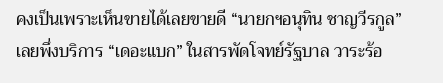คงเป็นเพราะเห็นขายได้เลยขายดี “นายกฯอนุทิน ชาญวีรกูล” เลยพึ่งบริการ “เดอะแบก” ในสารพัดโจทย์รัฐบาล วาระร้อ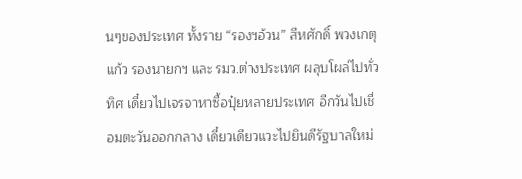นๆของประเทศ ทั้งราย “รองฯอ้วน” สีหศักดิ์ พวงเกตุแก้ว รองนายกฯ และ รมว.ต่างประเทศ ผลุบโผล่ไปทั่วทิศ เดี๋ยวไปเจรจาหาซื้อปุ๋ยหลายประเทศ อีกวันไปเชื่อมตะวันออกกลาง เดี๋ยวเดียวแวะไปยินดีรัฐบาลใหม่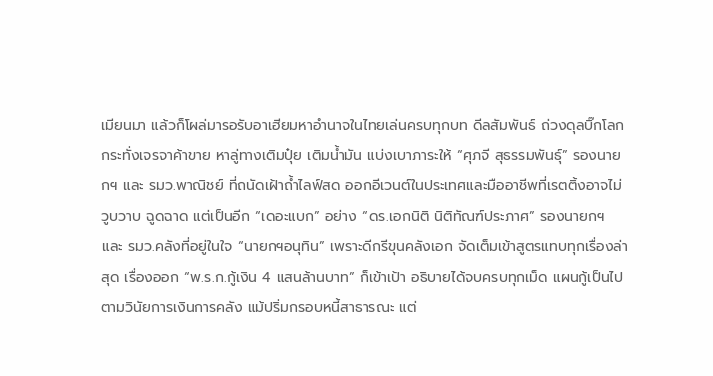เมียนมา แล้วก็โผล่มารอรับอาเฮียมหาอำนาจในไทยเล่นครบทุกบท ดีลสัมพันธ์ ถ่วงดุลบิ๊กโลก กระทั่งเจรจาค้าขาย หาลู่ทางเติมปุ๋ย เติมน้ำมัน แบ่งเบาภาระให้ “ศุภจี สุธรรมพันธุ์” รองนายกฯ และ รมว.พาณิชย์ ที่ถนัดเฝ้าถ้ำไลฟ์สด ออกอีเวนต์ในประเทศและมืออาชีพที่เรตติ้งอาจไม่วูบวาบ ฉูดฉาด แต่เป็นอีก “เดอะแบก” อย่าง “ดร.เอกนิติ นิติทัณฑ์ประภาศ” รองนายกฯ และ รมว.คลังที่อยู่ในใจ “นายกฯอนุทิน” เพราะดีกรีขุนคลังเอก จัดเต็มเข้าสูตรแทบทุกเรื่องล่าสุด เรื่องออก “พ.ร.ก.กู้เงิน 4 แสนล้านบาท” ก็เข้าเป้า อธิบายได้จบครบทุกเม็ด แผนกู้เป็นไปตามวินัยการเงินการคลัง แม้ปริ่มกรอบหนี้สาธารณะ แต่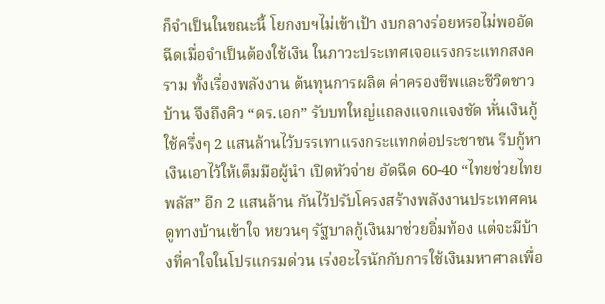ก็จำเป็นในขณะนี้ โยกงบฯไม่เข้าเป้า งบกลางร่อยหรอไม่พออัดฉีดเมื่อจำเป็นต้องใช้เงิน ในภาวะประเทศเจอแรงกระแทกสงคราม ทั้งเรื่องพลังงาน ต้นทุนการผลิต ค่าครองชีพและชีวิตชาวบ้าน จึงถึงคิว “ดร.เอก” รับบทใหญ่แถลงแจกแจงชัด หั่นเงินกู้ใช้ครึ่งๆ 2 แสนล้านไว้บรรเทาแรงกระแทกต่อประชาชน รีบกู้หาเงินเอาไว้ให้เต็มมือผู้นำ เปิดหัวจ่าย อัดฉีด 60-40 “ไทยช่วยไทยพลัส” อีก 2 แสนล้าน กันไว้ปรับโครงสร้างพลังงานประเทศคนดูทางบ้านเข้าใจ หยวนๆ รัฐบาลกู้เงินมาช่วยอิ่มท้อง แต่จะมีบ้างที่คาใจในโปรแกรมด่วน เร่งอะไรนักกับการใช้เงินมหาศาลเพื่อ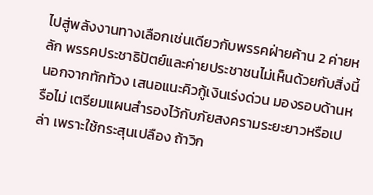ไปสู่พลังงานทางเลือกเช่นเดียวกับพรรคฝ่ายค้าน 2 ค่ายหลัก พรรคประชาธิปัตย์และค่ายประชาชนไม่เห็นด้วยกับสิ่งนี้ นอกจากทักท้วง เสนอแนะคิวกู้เงินเร่งด่วน มองรอบด้านหรือไม่ เตรียมแผนสำรองไว้กับภัยสงครามระยะยาวหรือเปล่า เพราะใช้กระสุนเปลือง ถ้าวิก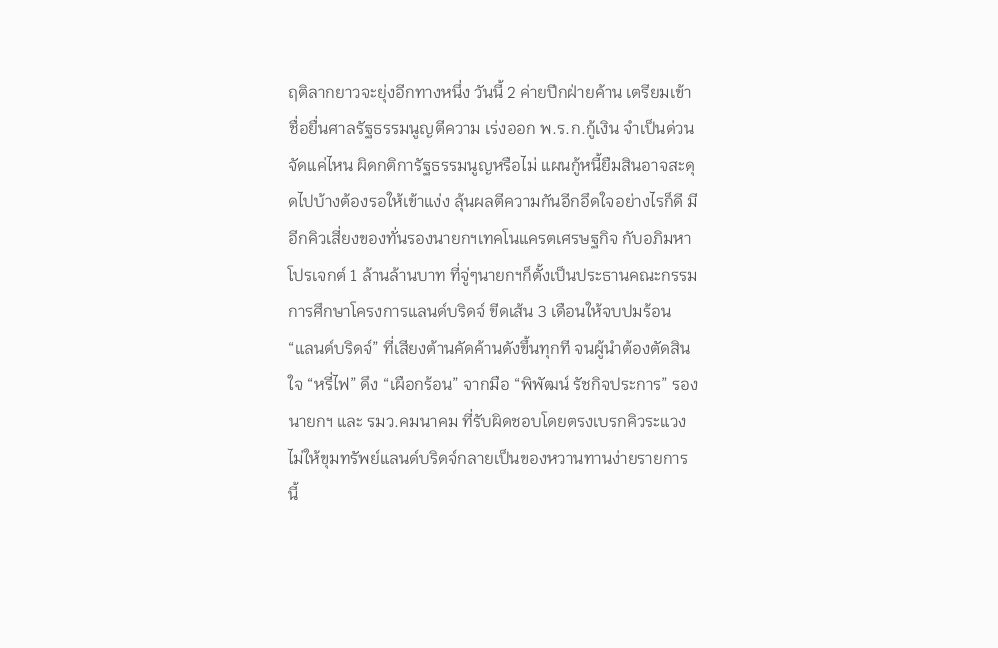ฤติลากยาวจะยุ่งอีกทางหนึ่ง วันนี้ 2 ค่ายปีกฝ่ายค้าน เตรียมเข้าชื่อยื่นศาลรัฐธรรมนูญตีความ เร่งออก พ.ร.ก.กู้เงิน จำเป็นด่วนจัดแค่ไหน ผิดกติการัฐธรรมนูญหรือไม่ แผนกู้หนี้ยืมสินอาจสะดุดไปบ้างต้องรอให้เข้าแง่ง ลุ้นผลตีความกันอีกอึดใจอย่างไรก็ดี มีอีกคิวเสี่ยงของทั่นรองนายกฯเทคโนแครตเศรษฐกิจ กับอภิมหาโปรเจกต์ 1 ล้านล้านบาท ที่จู่ๆนายกฯก็ตั้งเป็นประธานคณะกรรมการศึกษาโครงการแลนด์บริดจ์ ขีดเส้น 3 เดือนให้จบปมร้อน “แลนด์บริดจ์” ที่เสียงต้านคัดค้านดังขึ้นทุกที จนผู้นำต้องตัดสินใจ “หรี่ไฟ” ดึง “เผือกร้อน” จากมือ “พิพัฒน์ รัชกิจประการ” รองนายกฯ และ รมว.คมนาคม ที่รับผิดชอบโดยตรงเบรกคิวระแวง ไม่ให้ขุมทรัพย์แลนด์บริดจ์กลายเป็นของหวานทานง่ายรายการนี้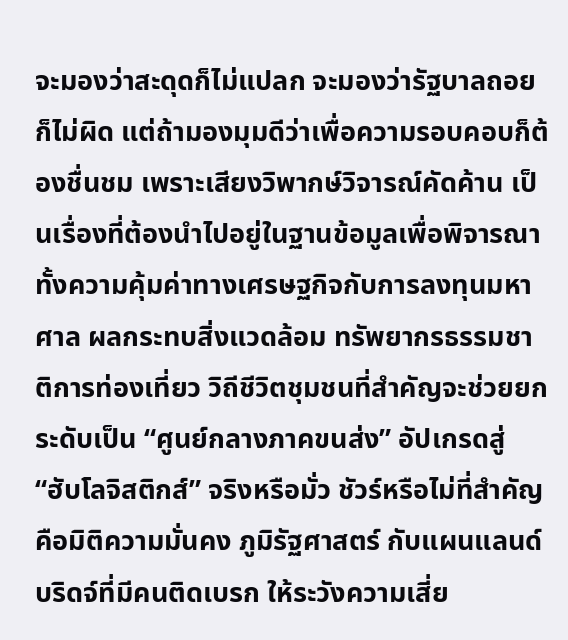จะมองว่าสะดุดก็ไม่แปลก จะมองว่ารัฐบาลถอยก็ไม่ผิด แต่ถ้ามองมุมดีว่าเพื่อความรอบคอบก็ต้องชื่นชม เพราะเสียงวิพากษ์วิจารณ์คัดค้าน เป็นเรื่องที่ต้องนำไปอยู่ในฐานข้อมูลเพื่อพิจารณา ทั้งความคุ้มค่าทางเศรษฐกิจกับการลงทุนมหาศาล ผลกระทบสิ่งแวดล้อม ทรัพยากรธรรมชาติการท่องเที่ยว วิถีชีวิตชุมชนที่สำคัญจะช่วยยกระดับเป็น “ศูนย์กลางภาคขนส่ง” อัปเกรดสู่ “ฮับโลจิสติกส์” จริงหรือมั่ว ชัวร์หรือไม่ที่สำคัญคือมิติความมั่นคง ภูมิรัฐศาสตร์ กับแผนแลนด์บริดจ์ที่มีคนติดเบรก ให้ระวังความเสี่ย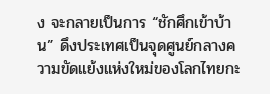ง จะกลายเป็นการ “ชักศึกเข้าบ้าน” ดึงประเทศเป็นจุดศูนย์กลางความขัดแย้งแห่งใหม่ของโลกไทยกะ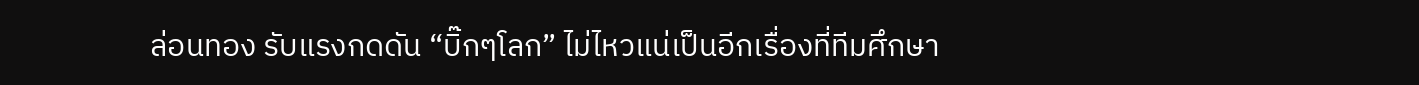ล่อนทอง รับแรงกดดัน “บิ๊กๆโลก” ไม่ไหวแน่เป็นอีกเรื่องที่ทีมศึกษา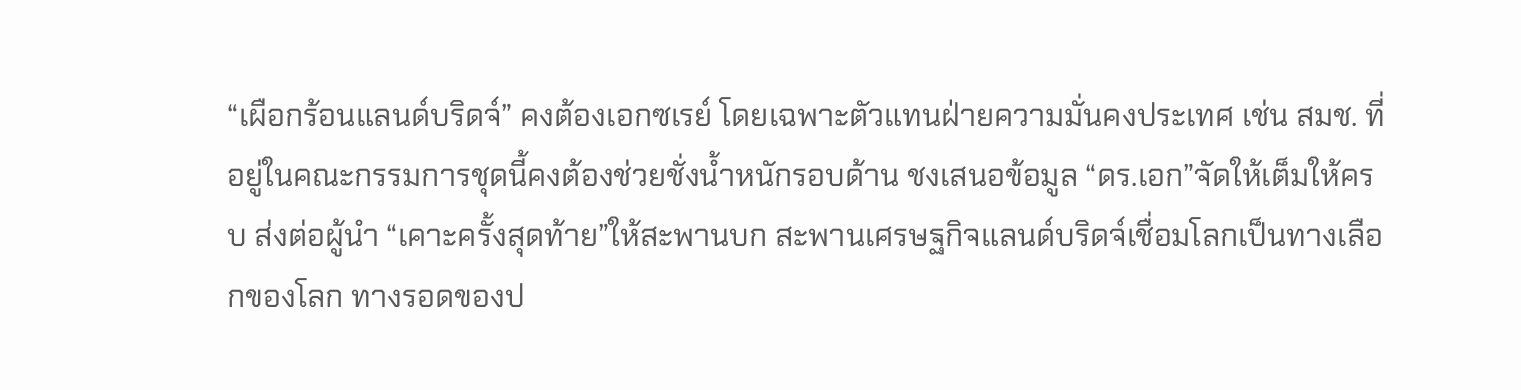“เผือกร้อนแลนด์บริดจ์” คงต้องเอกซเรย์ โดยเฉพาะตัวแทนฝ่ายความมั่นคงประเทศ เช่น สมช. ที่อยู่ในคณะกรรมการชุดนี้คงต้องช่วยชั่งน้ำหนักรอบด้าน ชงเสนอข้อมูล “ดร.เอก”จัดให้เต็มให้ครบ ส่งต่อผู้นำ “เคาะครั้งสุดท้าย”ให้สะพานบก สะพานเศรษฐกิจแลนด์บริดจ์เชื่อมโลกเป็นทางเลือกของโลก ทางรอดของป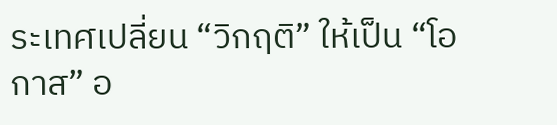ระเทศเปลี่ยน “วิกฤติ” ให้เป็น “โอกาส” อ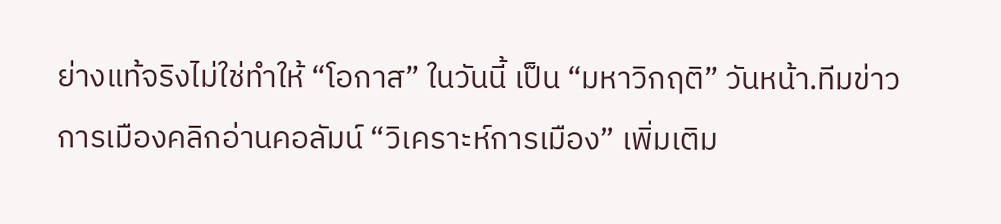ย่างแท้จริงไม่ใช่ทำให้ “โอกาส” ในวันนี้ เป็น “มหาวิกฤติ” วันหน้า.ทีมข่าวการเมืองคลิกอ่านคอลัมน์ “วิเคราะห์การเมือง” เพิ่มเติม